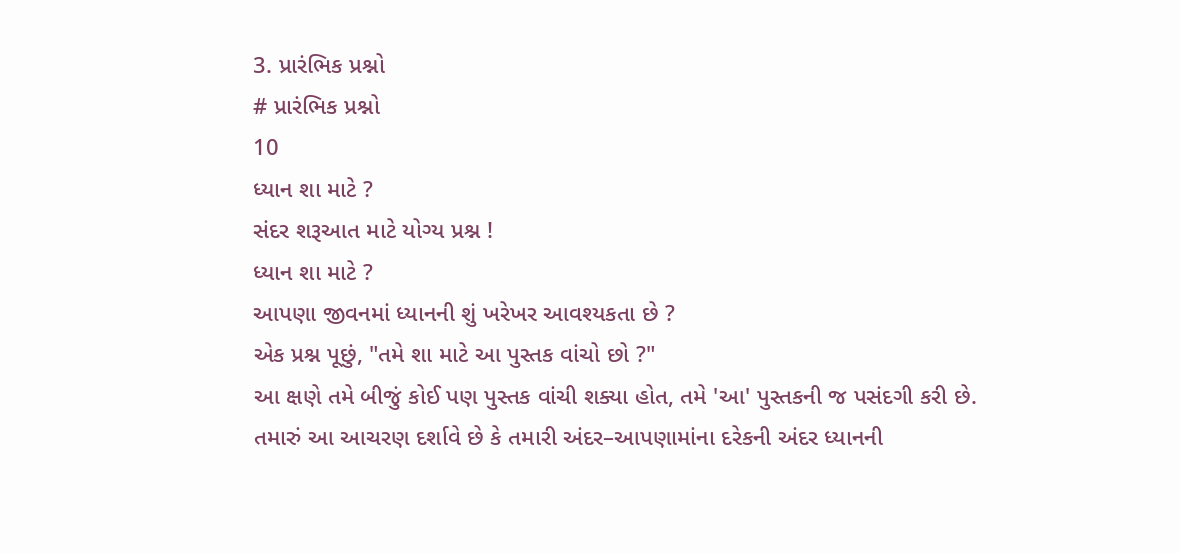3. પ્રારંભિક પ્રશ્નો
# પ્રારંભિક પ્રશ્નો
10
ધ્યાન શા માટે ?
સંદર શરૂઆત માટે યોગ્ય પ્રશ્ન !
ધ્યાન શા માટે ?
આપણા જીવનમાં ધ્યાનની શું ખરેખર આવશ્યકતા છે ?
એક પ્રશ્ન પૂછું, "તમે શા માટે આ પુસ્તક વાંચો છો ?"
આ ક્ષણે તમે બીજું કોઈ પણ પુસ્તક વાંચી શક્યા હોત, તમે 'આ' પુસ્તકની જ પસંદગી કરી છે.
તમારું આ આચરણ દર્શાવે છે કે તમારી અંદર–આપણામાંના દરેકની અંદર ધ્યાનની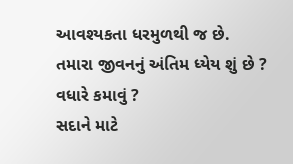આવશ્યકતા ધરમુળથી જ છે.
તમારા જીવનનું અંતિમ ધ્યેય શું છે ?
વધારે કમાવું ?
સદાને માટે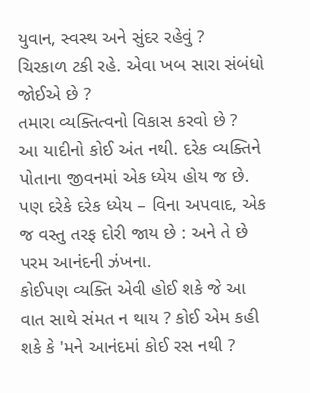યુવાન, સ્વસ્થ અને સુંદર રહેવું ?
ચિરકાળ ટકી રહે. એવા ખબ સારા સંબંધો જોઈએ છે ?
તમારા વ્યક્તિત્વનો વિકાસ કરવો છે ?
આ યાદીનો કોઈ અંત નથી. દરેક વ્યક્તિને પોતાના જીવનમાં એક ધ્યેય હોય જ છે.
પણ દરેકે દરેક ધ્યેય – વિના અપવાદ, એક જ વસ્તુ તરફ દોરી જાય છે : અને તે છે પરમ આનંદની ઝંખના.
કોઈપણ વ્યક્તિ એવી હોઈ શકે જે આ વાત સાથે સંમત ન થાય ? કોઈ એમ કહી શકે કે 'મને આનંદમાં કોઈ રસ નથી ?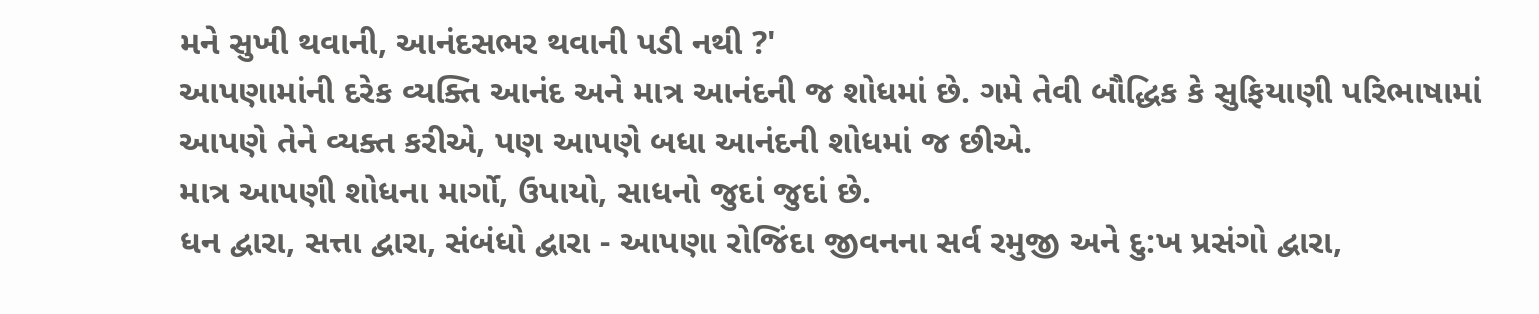મને સુખી થવાની, આનંદસભર થવાની પડી નથી ?'
આપણામાંની દરેક વ્યક્તિ આનંદ અને માત્ર આનંદની જ શોધમાં છે. ગમે તેવી બૌદ્ધિક કે સુફિયાણી પરિભાષામાં આપણે તેને વ્યક્ત કરીએ, પણ આપણે બધા આનંદની શોધમાં જ છીએ.
માત્ર આપણી શોધના માર્ગો, ઉપાયો, સાધનો જુદાં જુદાં છે.
ધન દ્વારા, સત્તા દ્વારા, સંબંધો દ્વારા - આપણા રોજિંદા જીવનના સર્વ રમુજી અને દુ:ખ પ્રસંગો દ્વારા,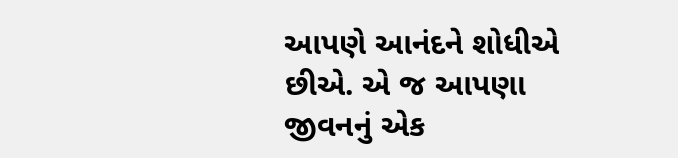આપણે આનંદને શોધીએ છીએ. એ જ આપણા જીવનનું એક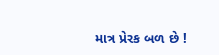માત્ર પ્રેરક બળ છે !